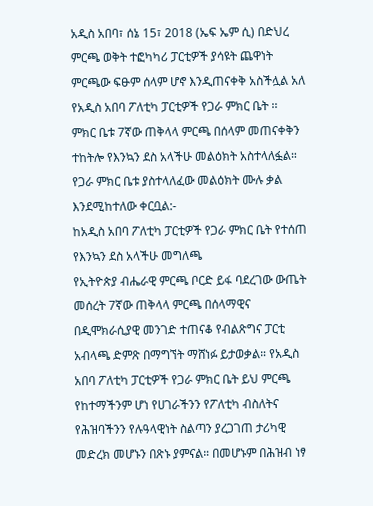አዲስ አበባ፣ ሰኔ 15፣ 2018 (ኤፍ ኤም ሲ) በድህረ ምርጫ ወቅት ተፎካካሪ ፓርቲዎች ያሳዩት ጨዋነት ምርጫው ፍፁም ሰላም ሆኖ እንዲጠናቀቅ አስችሏል አለ የአዲስ አበባ ፖለቲካ ፓርቲዎች የጋራ ምክር ቤት ፡፡
ምክር ቤቱ 7ኛው ጠቅላላ ምርጫ በሰላም መጠናቀቅን ተከትሎ የእንኳን ደስ አላችሁ መልዕክት አስተላለፏል።
የጋራ ምክር ቤቱ ያስተላለፈው መልዕክት ሙሉ ቃል እንደሚከተለው ቀርቧል:-
ከአዲስ አበባ ፖለቲካ ፓርቲዎች የጋራ ምክር ቤት የተሰጠ የእንኳን ደስ አላችሁ መግለጫ
የኢትዮጵያ ብሔራዊ ምርጫ ቦርድ ይፋ ባደረገው ውጤት መሰረት 7ኛው ጠቅላላ ምርጫ በሰላማዊና በዲሞክራሲያዊ መንገድ ተጠናቆ የብልጽግና ፓርቲ አብላጫ ድምጽ በማግኘት ማሸነፉ ይታወቃል። የአዲስ አበባ ፖለቲካ ፓርቲዎች የጋራ ምክር ቤት ይህ ምርጫ የከተማችንም ሆነ የሀገራችንን የፖለቲካ ብስለትና የሕዝባችንን የሉዓላዊነት ስልጣን ያረጋገጠ ታሪካዊ መድረክ መሆኑን በጽኑ ያምናል። በመሆኑም በሕዝብ ነፃ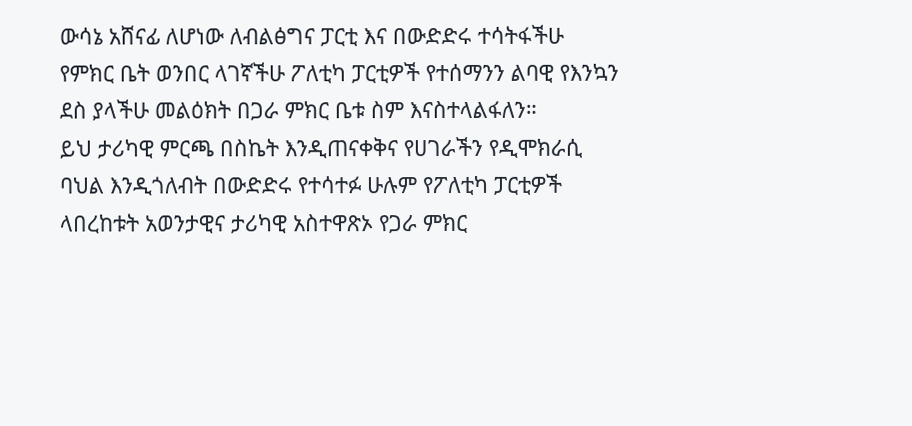ውሳኔ አሸናፊ ለሆነው ለብልፅግና ፓርቲ እና በውድድሩ ተሳትፋችሁ የምክር ቤት ወንበር ላገኛችሁ ፖለቲካ ፓርቲዎች የተሰማንን ልባዊ የእንኳን ደስ ያላችሁ መልዕክት በጋራ ምክር ቤቱ ስም እናስተላልፋለን።
ይህ ታሪካዊ ምርጫ በስኬት እንዲጠናቀቅና የሀገራችን የዲሞክራሲ ባህል እንዲጎለብት በውድድሩ የተሳተፉ ሁሉም የፖለቲካ ፓርቲዎች ላበረከቱት አወንታዊና ታሪካዊ አስተዋጽኦ የጋራ ምክር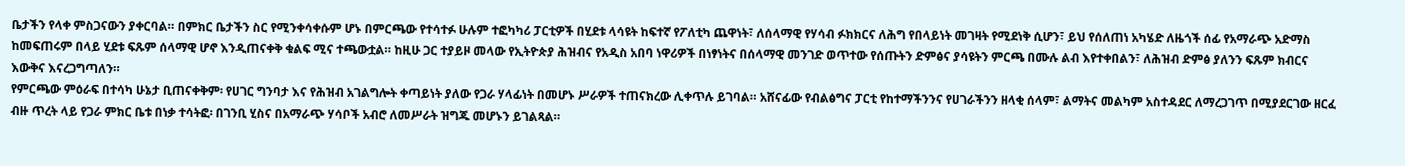ቤታችን የላቀ ምስጋናውን ያቀርባል። በምክር ቤታችን ስር የሚንቀሳቀሱም ሆኑ በምርጫው የተሳተፉ ሁሉም ተፎካካሪ ፓርቲዎች በሂደቱ ላሳዩት ከፍተኛ የፖለቲካ ጨዋነት፣ ለሰላማዊ የሃሳብ ፉክክርና ለሕግ የበላይነት መገዛት የሚደነቅ ሲሆን፣ ይህ የሰለጠነ አካሄድ ለዜጎች ሰፊ የአማራጭ አድማስ ከመፍጠሩም በላይ ሂደቱ ፍጹም ሰላማዊ ሆኖ እንዲጠናቀቅ ቁልፍ ሚና ተጫውቷል። ከዚሁ ጋር ተያይዞ መላው የኢትዮጵያ ሕዝብና የአዲስ አበባ ነዋሪዎች በነፃነትና በሰላማዊ መንገድ ወጥተው የሰጡትን ድምፅና ያሳዩትን ምርጫ በሙሉ ልብ እየተቀበልን፣ ለሕዝብ ድምፅ ያለንን ፍጹም ክብርና እውቅና እናረጋግጣለን።
የምርጫው ምዕራፍ በተሳካ ሁኔታ ቢጠናቀቅም፡ የሀገር ግንባታ እና የሕዝብ አገልግሎት ቀጣይነት ያለው የጋራ ሃላፊነት በመሆኑ ሥራዎች ተጠናክረው ሊቀጥሉ ይገባል። አሸናፊው የብልፅግና ፓርቲ የከተማችንንና የሀገራችንን ዘላቂ ሰላም፣ ልማትና መልካም አስተዳደር ለማረጋገጥ በሚያደርገው ዘርፈ ብዙ ጥረት ላይ የጋራ ምክር ቤቱ በነቃ ተሳትፎ፡ በገንቢ ሂስና በአማራጭ ሃሳቦች አብሮ ለመሥራት ዝግጁ መሆኑን ይገልጻል።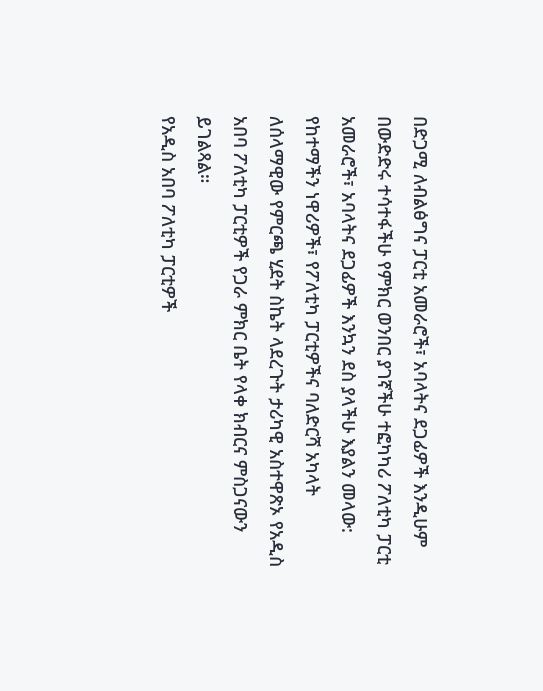በድጋሚ ለብልፅግና ፓርቲ አመራሮች፣ አባላትና ደጋፊዎች እንዲሁም በውድድሩ ተሳተፋችሁ የምክር ወንበር ያገኛችሁ ተፎካካሪ ፖለቲካ ፓርቲ አመራሮች፣ አባላትና ደጋፊዎች እንኳን ደስ ያላችሁ እያልን መላው: የከተማችን ነዋሪዎች፣ የፖለቲካ ፓርቲዎችና ባለድርሻ አካላት ለሰላማዊው የምርጫ ሂደት ስኬት ላደረጉት ታሪካዊ አስተዋጽኦ የአዲስ አበባ ፖለቲካ ፓርቲዎች የጋራ ምክር ቤት የላቀ ክብርና ምስጋናውን ይገልጻል።
የአዲስ አበባ ፖለቲካ ፓርቲዎች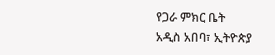የጋራ ምክር ቤት
አዲስ አበባ፣ ኢትዮጵያ